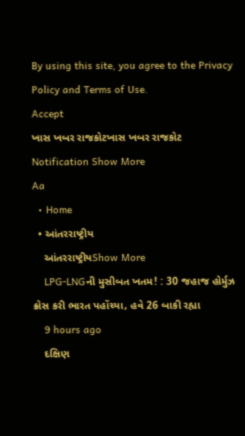By using this site, you agree to the Privacy Policy and Terms of Use.
Accept
ખાસ ખબર રાજકોટખાસ ખબર રાજકોટ
Notification Show More
Aa
  • Home
  • આંતરરાષ્ટ્રીય
    આંતરરાષ્ટ્રીયShow More
    LPG-LNGની મુસીબત ખતમ! : 30 જહાજ હોર્મુઝ ક્રોસ કરી ભારત પહોંચ્યા, હવે 26 બાકી રહ્યા
    9 hours ago
    દક્ષિણ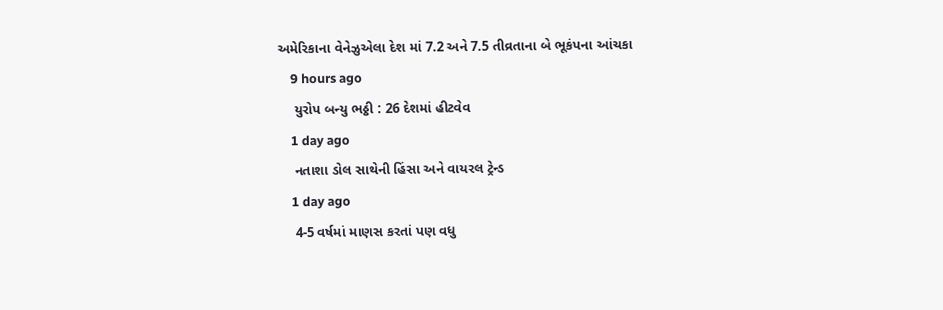અમેરિકાના વેનેઝુએલા દેશ માં 7.2 અને 7.5 તીવ્રતાના બે ભૂકંપના આંચકા
    9 hours ago
    યુરોપ બન્યુ ભઠ્ઠી : 26 દેશમાં હીટવેવ
    1 day ago
    નતાશા ડોલ સાથેની હિંસા અને વાયરલ ટ્રેન્ડ
    1 day ago
    4-5 વર્ષમાં માણસ કરતાં પણ વધુ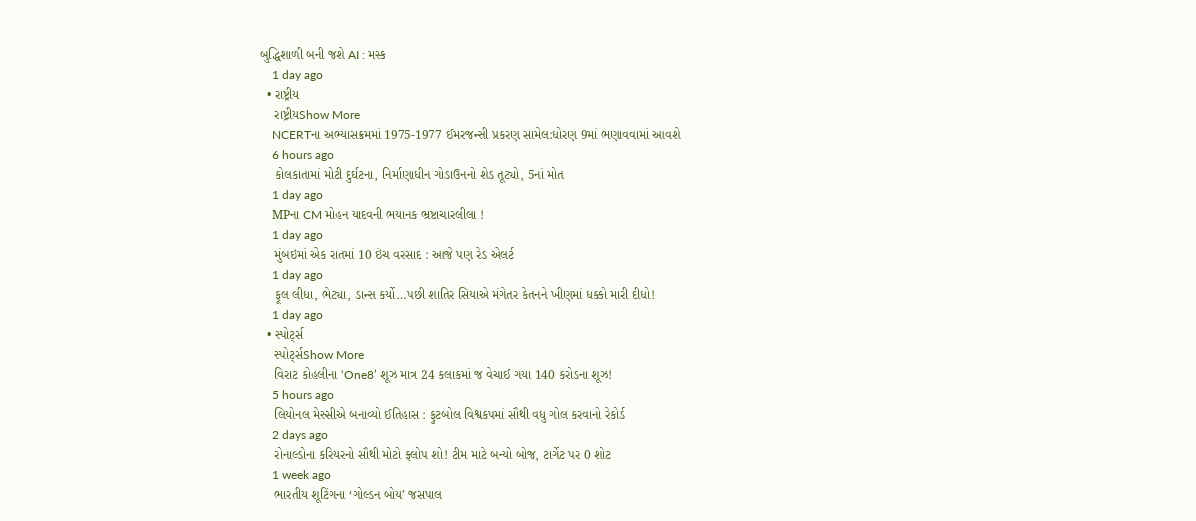બુદ્ધિશાળી બની જશે AI : મસ્ક
    1 day ago
  • રાષ્ટ્રીય
    રાષ્ટ્રીયShow More
    NCERTના અભ્યાસક્રમમાં 1975-1977 ઈમરજન્સી પ્રકરણ સામેલ:ધોરણ 9માં ભણાવવામાં આવશે
    6 hours ago
    કોલકાતામાં મોટી દુર્ઘટના, નિર્માણાધીન ગોડાઉનનો શેડ તૂટ્યો, 5નાં મોત
    1 day ago
    MPના CM મોહન યાદવની ભયાનક ભ્રષ્ટાચારલીલા !
    1 day ago
    મુંબઇમાં એક રાતમાં 10 ઇંચ વરસાદ : આજે પણ રેડ એલર્ટ
    1 day ago
    ફૂલ લીધા, ભેટ્યા, ડાન્સ કર્યો…પછી શાતિર સિયાએ મંગેતર કેતનને ખીણમાં ધક્કો મારી દીધો!
    1 day ago
  • સ્પોર્ટ્સ
    સ્પોર્ટ્સShow More
    વિરાટ કોહલીના ‘One8’ શૂઝ માત્ર 24 કલાકમાં જ વેચાઈ ગયા 140 કરોડના શૂઝ!
    5 hours ago
    લિયોનલ મેસ્સીએ બનાવ્યો ઈતિહાસ : ફુટબોલ વિશ્વકપમાં સૌથી વધુ ગોલ કરવાનો રેકોર્ડ
    2 days ago
    રોનાલ્ડોના કરિયરનો સૌથી મોટો ફ્લોપ શો! ટીમ માટે બન્યો બોજ, ટાર્ગેટ પર 0 શોટ
    1 week ago
    ભારતીય શૂટિંગના ‘ગોલ્ડન બોય’ જસપાલ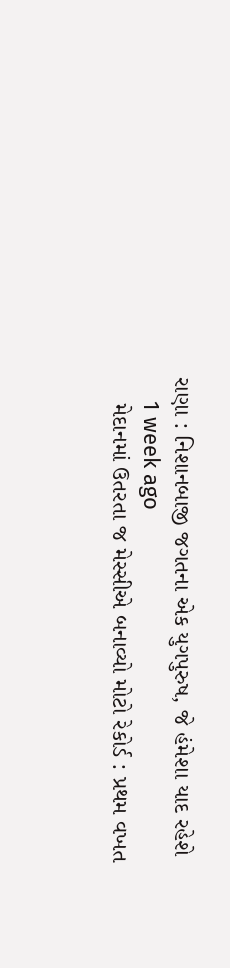રાણા : નિશાનબાજી જગતના એક યુગપુરુષ, જે હંમેશા યાદ રહેશે
    1 week ago
    મેદાનમાં ઉતરતા જ મેસ્સીએ બનાવ્યો મોટો રેકોર્ડ : પ્રથમ વખત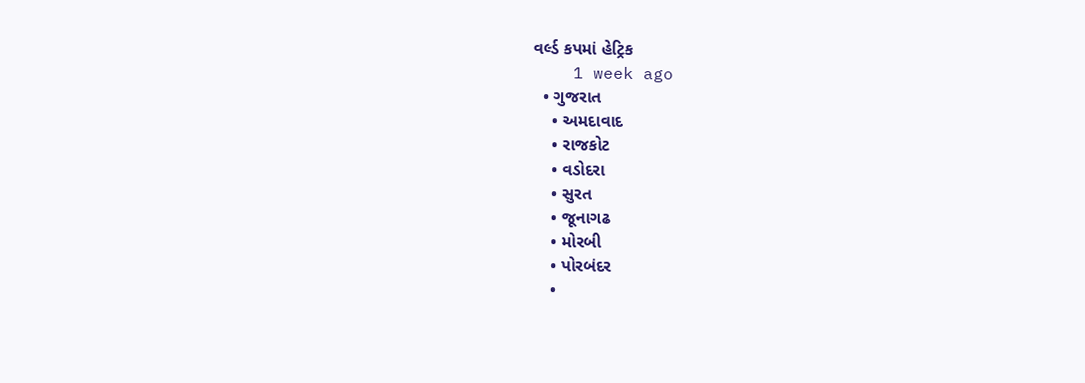વર્લ્ડ કપમાં હેટ્રિક
    1 week ago
  • ગુજરાત
    • અમદાવાદ
    • રાજકોટ
    • વડોદરા
    • સુરત
    • જૂનાગઢ
    • મોરબી
    • પોરબંદર
    •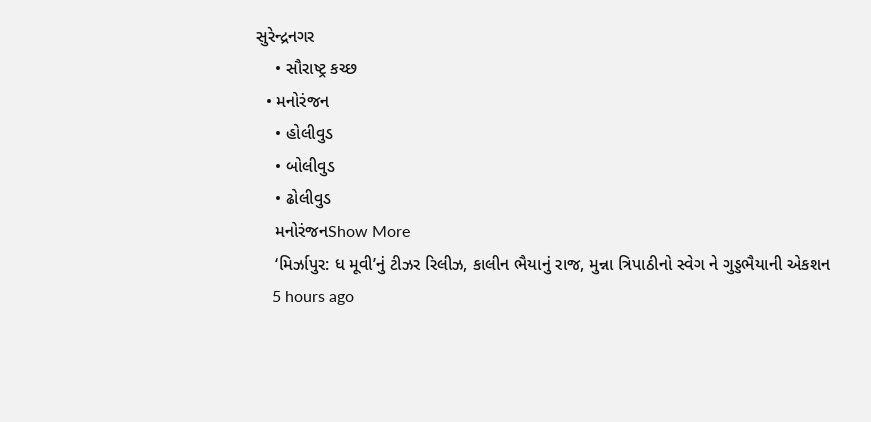સુરેન્દ્રનગર
    • સૌરાષ્ટ્ર કચ્છ
  • મનોરંજન
    • હોલીવુડ
    • બોલીવુડ
    • ઢોલીવુડ
    મનોરંજનShow More
    ‘મિર્ઝાપુર: ધ મૂવી’નું ટીઝર રિલીઝ, કાલીન ભૈયાનું રાજ, મુન્ના ત્રિપાઠીનો સ્વેગ ને ગુડ્ડભૈયાની એકશન
    5 hours ago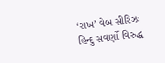‘રાખ’ વેબ સીરિઝઃ હિન્દુ સવર્ણો વિરુદ્ધ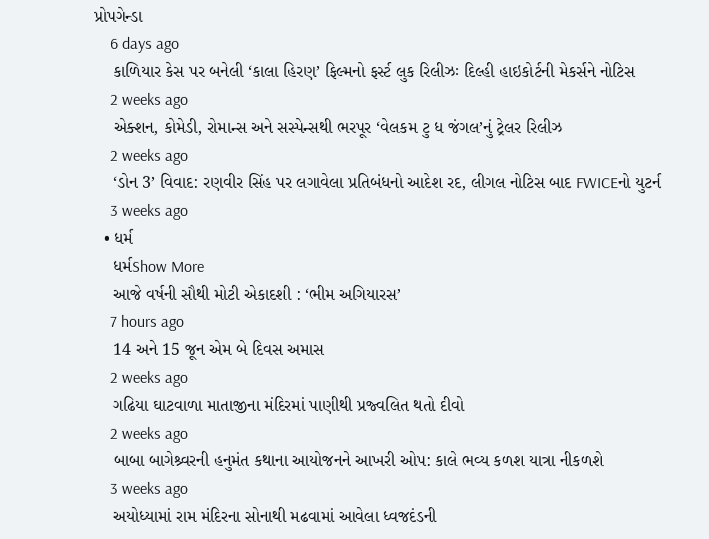પ્રોપગેન્ડા
    6 days ago
    કાળિયાર કેસ પર બનેલી ‘કાલા હિરણ’ ફિલ્મનો ફર્સ્ટ લુક રિલીઝઃ દિલ્હી હાઇકોર્ટની મેકર્સને નોટિસ
    2 weeks ago
    એક્શન, કોમેડી, રોમાન્સ અને સસ્પેન્સથી ભરપૂર ‘વેલકમ ટુ ધ જંગલ’નું ટ્રેલર રિલીઝ
    2 weeks ago
    ‘ડોન 3’ વિવાદ: રણવીર સિંહ પર લગાવેલા પ્રતિબંધનો આદેશ રદ, લીગલ નોટિસ બાદ FWICEનો યુટર્ન
    3 weeks ago
  • ધર્મ
    ધર્મShow More
    આજે વર્ષની સૌથી મોટી એકાદશી : ‘ભીમ અગિયારસ’
    7 hours ago
    14 અને 15 જૂન એમ બે દિવસ અમાસ
    2 weeks ago
    ગઢિયા ઘાટવાળા માતાજીના મંદિરમાં પાણીથી પ્રજ્વલિત થતો દીવો
    2 weeks ago
    બાબા બાગેશ્ર્વરની હનુમંત કથાના આયોજનને આખરી ઓપ: કાલે ભવ્ય કળશ યાત્રા નીકળશે
    3 weeks ago
    અયોધ્યામાં રામ મંદિરના સોનાથી મઢવામાં આવેલા ધ્વજદંડની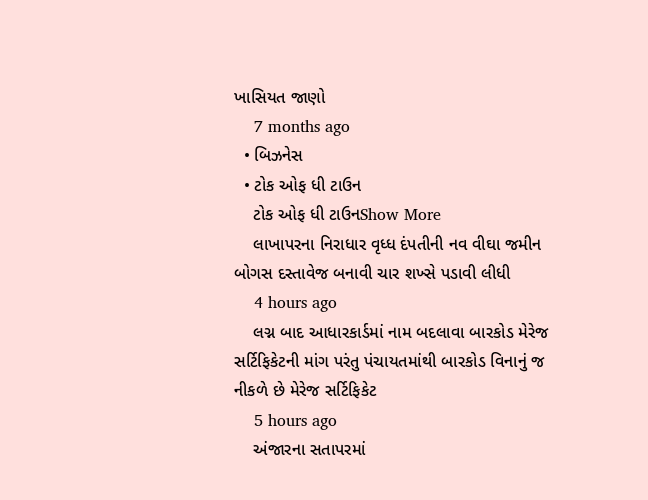ખાસિયત જાણો
    7 months ago
  • બિઝનેસ
  • ટોક ઓફ ધી ટાઉન
    ટોક ઓફ ધી ટાઉનShow More
    લાખાપરના નિરાધાર વૃધ્ધ દંપતીની નવ વીઘા જમીન બોગસ દસ્તાવેજ બનાવી ચાર શખ્સે પડાવી લીધી
    4 hours ago
    લગ્ન બાદ આધારકાર્ડમાં નામ બદલાવા બારકોડ મેરેજ સર્ટિફિકેટની માંગ પરંતુ પંચાયતમાંથી બારકોડ વિનાનું જ નીકળે છે મેરેજ સર્ટિફિકેટ
    5 hours ago
    અંજારના સતાપરમાં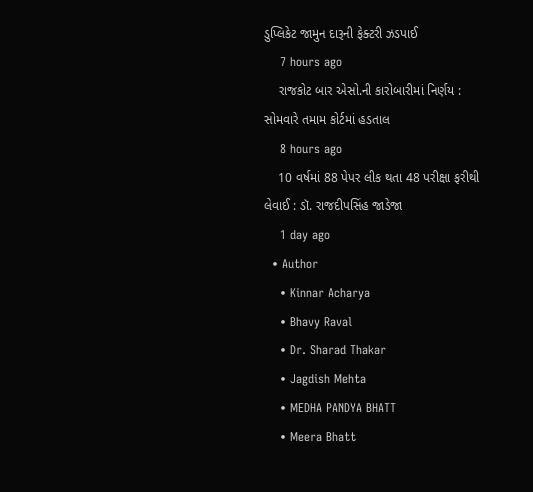ડુપ્લિકેટ જામુન દારૂની ફેક્ટરી ઝડપાઈ
    7 hours ago
    રાજકોટ બાર એસો.ની કારોબારીમાં નિર્ણય : સોમવારે તમામ કોર્ટમાં હડતાલ
    8 hours ago
    10 વર્ષમાં 88 પેપર લીક થતા 48 પરીક્ષા ફરીથી લેવાઈ : ડૉ. રાજદીપસિંહ જાડેજા
    1 day ago
  • Author
    • Kinnar Acharya
    • Bhavy Raval
    • Dr. Sharad Thakar
    • Jagdish Mehta
    • MEDHA PANDYA BHATT
    • Meera Bhatt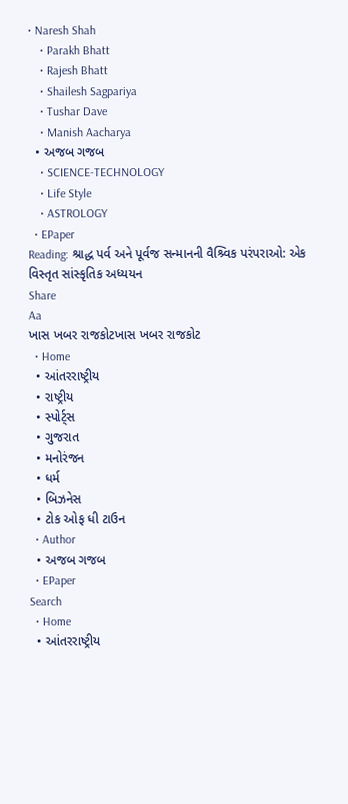• Naresh Shah
    • Parakh Bhatt
    • Rajesh Bhatt
    • Shailesh Sagpariya
    • Tushar Dave
    • Manish Aacharya
  • અજબ ગજબ
    • SCIENCE-TECHNOLOGY
    • Life Style
    • ASTROLOGY
  • EPaper
Reading: શ્રાદ્ધ પર્વ અને પૂર્વજ સન્માનની વૈશ્ર્વિક પરંપરાઓ: એક વિસ્તૃત સાંસ્કૃતિક અધ્યયન
Share
Aa
ખાસ ખબર રાજકોટખાસ ખબર રાજકોટ
  • Home
  • આંતરરાષ્ટ્રીય
  • રાષ્ટ્રીય
  • સ્પોર્ટ્સ
  • ગુજરાત
  • મનોરંજન
  • ધર્મ
  • બિઝનેસ
  • ટોક ઓફ ધી ટાઉન
  • Author
  • અજબ ગજબ
  • EPaper
Search
  • Home
  • આંતરરાષ્ટ્રીય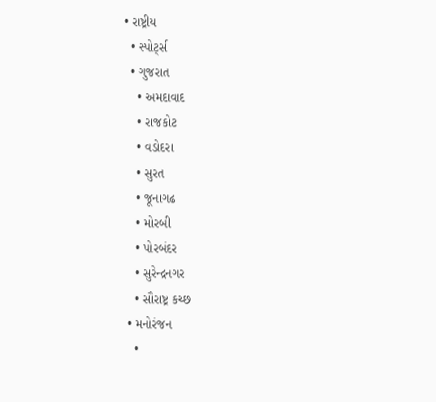• રાષ્ટ્રીય
  • સ્પોર્ટ્સ
  • ગુજરાત
    • અમદાવાદ
    • રાજકોટ
    • વડોદરા
    • સુરત
    • જૂનાગઢ
    • મોરબી
    • પોરબંદર
    • સુરેન્દ્રનગર
    • સૌરાષ્ટ્ર કચ્છ
  • મનોરંજન
    •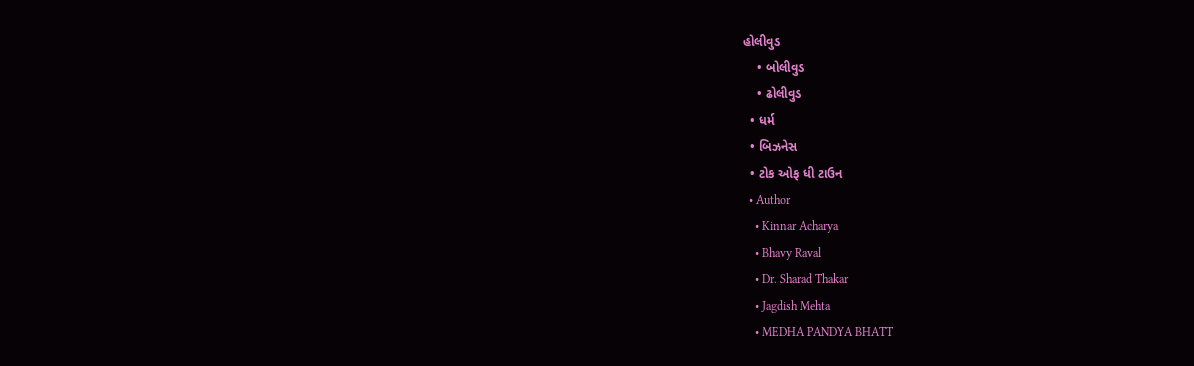હોલીવુડ
    • બોલીવુડ
    • ઢોલીવુડ
  • ધર્મ
  • બિઝનેસ
  • ટોક ઓફ ધી ટાઉન
  • Author
    • Kinnar Acharya
    • Bhavy Raval
    • Dr. Sharad Thakar
    • Jagdish Mehta
    • MEDHA PANDYA BHATT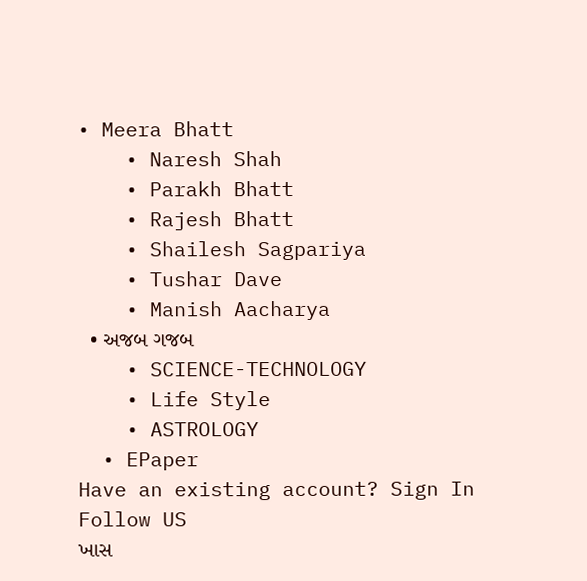• Meera Bhatt
    • Naresh Shah
    • Parakh Bhatt
    • Rajesh Bhatt
    • Shailesh Sagpariya
    • Tushar Dave
    • Manish Aacharya
  • અજબ ગજબ
    • SCIENCE-TECHNOLOGY
    • Life Style
    • ASTROLOGY
  • EPaper
Have an existing account? Sign In
Follow US
ખાસ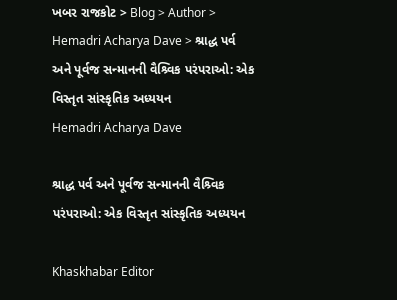ખબર રાજકોટ > Blog > Author > Hemadri Acharya Dave > શ્રાદ્ધ પર્વ અને પૂર્વજ સન્માનની વૈશ્ર્વિક પરંપરાઓ: એક વિસ્તૃત સાંસ્કૃતિક અધ્યયન
Hemadri Acharya Dave

શ્રાદ્ધ પર્વ અને પૂર્વજ સન્માનની વૈશ્ર્વિક પરંપરાઓ: એક વિસ્તૃત સાંસ્કૃતિક અધ્યયન

Khaskhabar Editor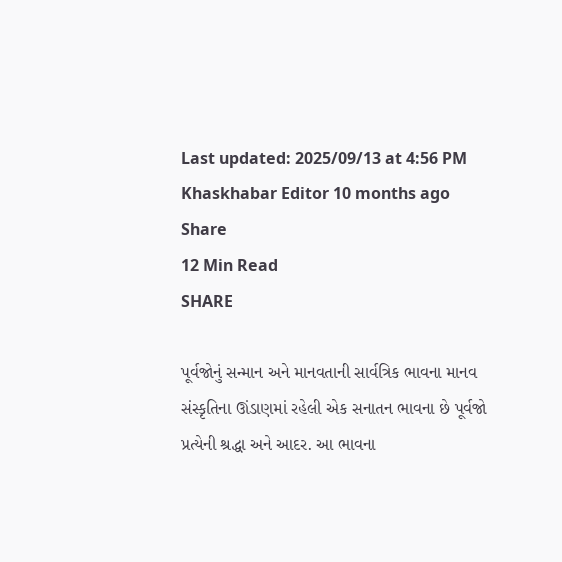Last updated: 2025/09/13 at 4:56 PM
Khaskhabar Editor 10 months ago
Share
12 Min Read
SHARE

પૂર્વજોનું સન્માન અને માનવતાની સાર્વત્રિક ભાવના માનવ સંસ્કૃતિના ઊંડાણમાં રહેલી એક સનાતન ભાવના છે પૂર્વજો પ્રત્યેની શ્રદ્ધા અને આદર. આ ભાવના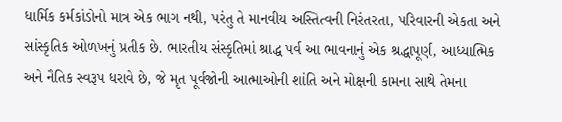ધાર્મિક કર્મકાંડોનો માત્ર એક ભાગ નથી, પરંતુ તે માનવીય અસ્તિત્વની નિરંતરતા, પરિવારની એકતા અને સાંસ્કૃતિક ઓળખનું પ્રતીક છે. ભારતીય સંસ્કૃતિમાં શ્રાદ્ધ પર્વ આ ભાવનાનું એક શ્રદ્ધાપૂર્ણ, આધ્યાત્મિક અને નૈતિક સ્વરૂપ ધરાવે છે, જે મૃત પૂર્વજોની આત્માઓની શાંતિ અને મોક્ષની કામના સાથે તેમના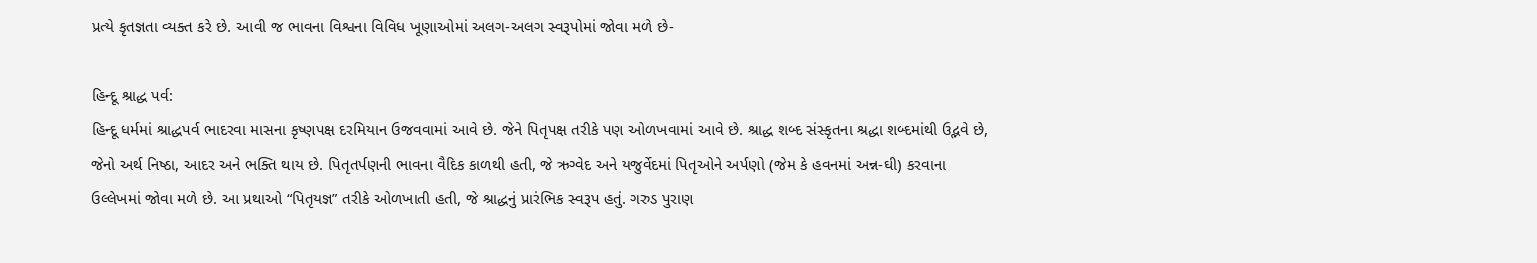પ્રત્યે કૃતજ્ઞતા વ્યક્ત કરે છે. આવી જ ભાવના વિશ્વના વિવિધ ખૂણાઓમાં અલગ-અલગ સ્વરૂપોમાં જોવા મળે છે-

હિન્દૂ શ્રાદ્ધ પર્વ:
હિન્દૂ ધર્મમાં શ્રાદ્ધપર્વ ભાદરવા માસના કૃષ્ણપક્ષ દરમિયાન ઉજવવામાં આવે છે. જેને પિતૃપક્ષ તરીકે પણ ઓળખવામાં આવે છે. શ્રાદ્ધ શબ્દ સંસ્કૃતના શ્રદ્ધા શબ્દમાંથી ઉદ્ભવે છે, જેનો અર્થ નિષ્ઠા, આદર અને ભક્તિ થાય છે. પિતૃતર્પણની ભાવના વૈદિક કાળથી હતી, જે ઋગ્વેદ અને યજુર્વેદમાં પિતૃઓને અર્પણો (જેમ કે હવનમાં અન્ન-ઘી) કરવાના ઉલ્લેખમાં જોવા મળે છે. આ પ્રથાઓ “પિતૃયજ્ઞ” તરીકે ઓળખાતી હતી, જે શ્રાદ્ધનું પ્રારંભિક સ્વરૂપ હતું. ગરુડ પુરાણ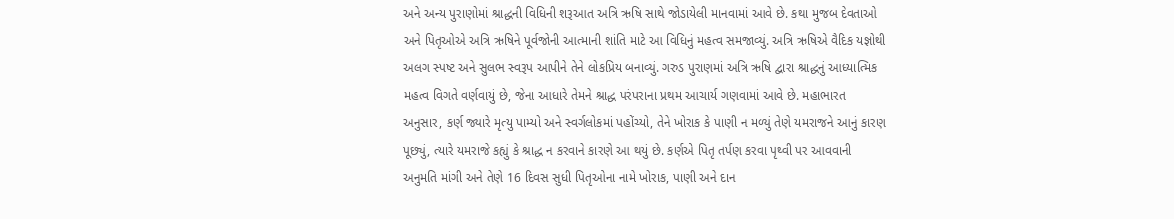અને અન્ય પુરાણોમાં શ્રાદ્ધની વિધિની શરૂઆત અત્રિ ઋષિ સાથે જોડાયેલી માનવામાં આવે છે. કથા મુજબ દેવતાઓ અને પિતૃઓએ અત્રિ ઋષિને પૂર્વજોની આત્માની શાંતિ માટે આ વિધિનું મહત્વ સમજાવ્યું. અત્રિ ઋષિએ વૈદિક યજ્ઞોથી અલગ સ્પષ્ટ અને સુલભ સ્વરૂપ આપીને તેને લોકપ્રિય બનાવ્યું. ગરુડ પુરાણમાં અત્રિ ઋષિ દ્વારા શ્રાદ્ધનું આધ્યાત્મિક મહત્વ વિગતે વર્ણવાયું છે, જેના આધારે તેમને શ્રાદ્ધ પરંપરાના પ્રથમ આચાર્ય ગણવામાં આવે છે. મહાભારત અનુસાર, કર્ણ જ્યારે મૃત્યુ પામ્યો અને સ્વર્ગલોકમાં પહોંચ્યો, તેને ખોરાક કે પાણી ન મળ્યું તેણે યમરાજને આનું કારણ પૂછ્યું, ત્યારે યમરાજે કહ્યું કે શ્રાદ્ધ ન કરવાને કારણે આ થયું છે. કર્ણએ પિતૃ તર્પણ કરવા પૃથ્વી પર આવવાની અનુમતિ માંગી અને તેણે 16 દિવસ સુધી પિતૃઓના નામે ખોરાક, પાણી અને દાન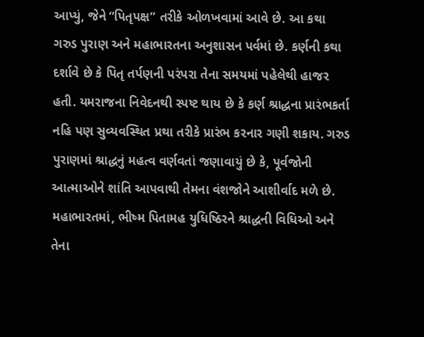આપ્યું, જેને “પિતૃપક્ષ” તરીકે ઓળખવામાં આવે છે. આ કથા ગરુડ પુરાણ અને મહાભારતના અનુશાસન પર્વમાં છે. કર્ણની કથા દર્શાવે છે કે પિતૃ તર્પણની પરંપરા તેના સમયમાં પહેલેથી હાજર હતી. યમરાજના નિવેદનથી સ્પષ્ટ થાય છે કે કર્ણ શ્રાદ્ધના પ્રારંભકર્તા નહિ પણ સુવ્યવસ્થિત પ્રથા તરીકે પ્રારંભ કરનાર ગણી શકાય. ગરુડ પુરાણમાં શ્રાદ્ધનું મહત્વ વર્ણવતાં જણાવાયું છે કે, પૂર્વજોની આત્માઓને શાંતિ આપવાથી તેમના વંશજોને આશીર્વાદ મળે છે. મહાભારતમાં, ભીષ્મ પિતામહ યુધિષ્ઠિરને શ્રાદ્ધની વિધિઓ અને તેના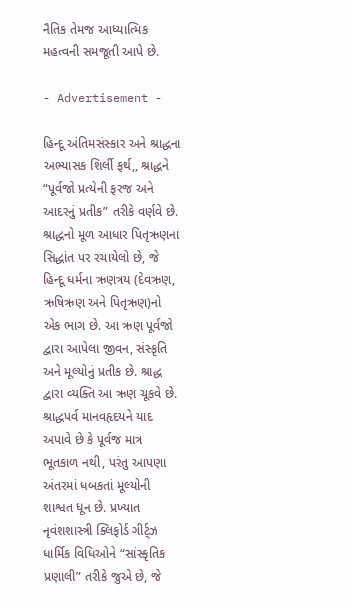નૈતિક તેમજ આધ્યાત્મિક મહત્વની સમજૂતી આપે છે.

- Advertisement -

હિન્દૂ અંતિમસંસ્કાર અને શ્રાદ્ધના અભ્યાસક શિર્લી ફર્થ,, શ્રાદ્ધને “પૂર્વજો પ્રત્યેની ફરજ અને આદરનું પ્રતીક” તરીકે વર્ણવે છે. શ્રાદ્ધનો મૂળ આધાર પિતૃઋણના સિદ્ધાંત પર રચાયેલો છે, જે હિન્દૂ ધર્મના ઋણત્રય (દેવઋણ, ઋષિઋણ અને પિતૃઋણ)નો એક ભાગ છે. આ ઋણ પૂર્વજો દ્વારા આપેલા જીવન, સંસ્કૃતિ અને મૂલ્યોનું પ્રતીક છે. શ્રાદ્ધ દ્વારા વ્યક્તિ આ ઋણ ચૂકવે છે. શ્રાદ્ધપર્વ માનવહૃદયને યાદ અપાવે છે કે પૂર્વજ માત્ર ભૂતકાળ નથી, પરંતુ આપણા અંતરમાં ધબકતાં મૂલ્યોની શાશ્વત ધૂન છે. પ્રખ્યાત નૃવંશશાસ્ત્રી ક્લિફોર્ડ ગીર્ટ્ઝ ધાર્મિક વિધિઓને “સાંસ્કૃતિક પ્રણાલી” તરીકે જુએ છે, જે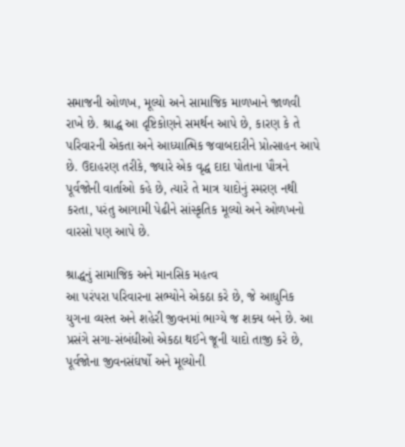સમાજની ઓળખ, મૂલ્યો અને સામાજિક માળખાને જાળવી રાખે છે. શ્રાદ્ધ આ દૃષ્ટિકોણને સમર્થન આપે છે, કારણ કે તે પરિવારની એકતા અને આધ્યાત્મિક જવાબદારીને પ્રોત્સાહન આપે છે. ઉદાહરણ તરીકે, જ્યારે એક વૃદ્ધ દાદા પોતાના પૌત્રને પૂર્વજોની વાર્તાઓ કહે છે, ત્યારે તે માત્ર યાદોનું સ્મરણ નથી કરતા, પરંતુ આગામી પેઢીને સાંસ્કૃતિક મૂલ્યો અને ઓળખનો વારસો પણ આપે છે.

શ્રાદ્ધનું સામાજિક અને માનસિક મહત્વ
આ પરંપરા પરિવારના સભ્યોને એકઠા કરે છે, જે આધુનિક યુગના વ્યસ્ત અને શહેરી જીવનમાં ભાગ્યે જ શક્ય બને છે. આ પ્રસંગે સગા-સંબંધીઓ એકઠા થઈને જૂની યાદો તાજી કરે છે, પૂર્વજોના જીવનસંઘર્ષો અને મૂલ્યોની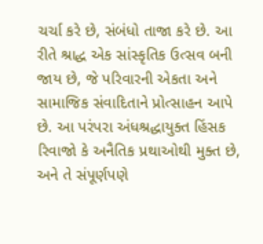ચર્ચા કરે છે, સંબંધો તાજા કરે છે. આ રીતે શ્રાદ્ધ એક સાંસ્કૃતિક ઉત્સવ બની જાય છે, જે પરિવારની એકતા અને સામાજિક સંવાદિતાને પ્રોત્સાહન આપે છે. આ પરંપરા અંધશ્રદ્ધાયુક્ત હિંસક રિવાજો કે અનૈતિક પ્રથાઓથી મુક્ત છે, અને તે સંપૂર્ણપણે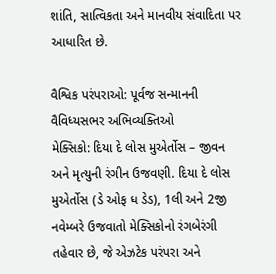શાંતિ, સાત્વિકતા અને માનવીય સંવાદિતા પર આધારિત છે.

વૈશ્વિક પરંપરાઓ: પૂર્વજ સન્માનની વૈવિધ્યસભર અભિવ્યક્તિઓ
મેક્સિકો: દિયા દે લોસ મુએર્તોસ – જીવન અને મૃત્યુની રંગીન ઉજવણી. દિયા દે લોસ મુએર્તોસ (ડે ઓફ ધ ડેડ), 1લી અને 2જી નવેમ્બરે ઉજવાતો મેક્સિકોનો રંગબેરંગી તહેવાર છે, જે એઝટેક પરંપરા અને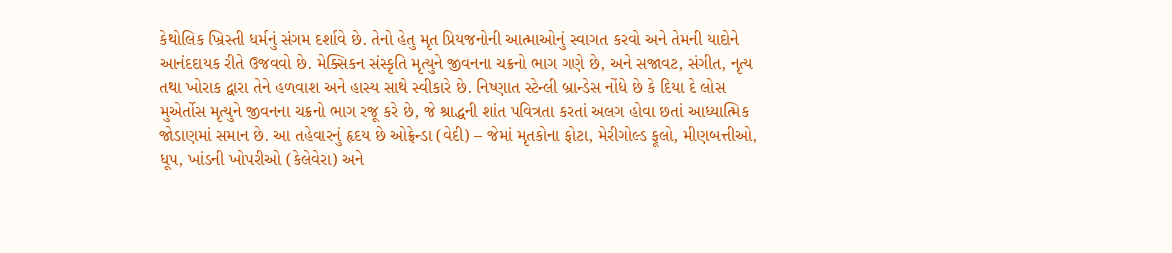કેથોલિક ખ્રિસ્તી ધર્મનું સંગમ દર્શાવે છે. તેનો હેતુ મૃત પ્રિયજનોની આત્માઓનું સ્વાગત કરવો અને તેમની યાદોને આનંદદાયક રીતે ઉજવવો છે. મેક્સિકન સંસ્કૃતિ મૃત્યુને જીવનના ચક્રનો ભાગ ગણે છે, અને સજાવટ, સંગીત, નૃત્ય તથા ખોરાક દ્વારા તેને હળવાશ અને હાસ્ય સાથે સ્વીકારે છે. નિષ્ણાત સ્ટેન્લી બ્રાન્ડેસ નોંધે છે કે દિયા દે લોસ મુએર્તોસ મૃત્યુને જીવનના ચક્રનો ભાગ રજૂ કરે છે, જે શ્રાદ્ધની શાંત પવિત્રતા કરતાં અલગ હોવા છતાં આધ્યાત્મિક જોડાણમાં સમાન છે. આ તહેવારનું હૃદય છે ઓફ્રેન્ડા (વેદી) – જેમાં મૃતકોના ફોટા, મેરીગોલ્ડ ફૂલો, મીણબત્તીઓ, ધૂપ, ખાંડની ખોપરીઓ (કેલેવેરા) અને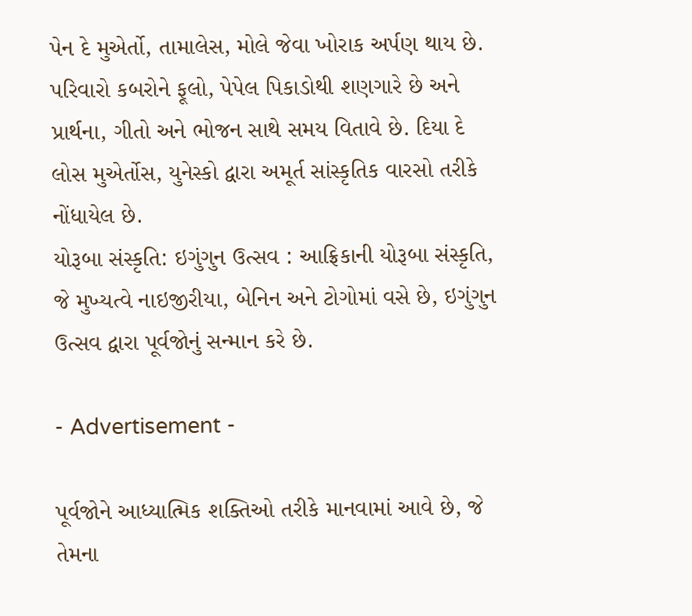પેન દે મુએર્તો, તામાલેસ, મોલે જેવા ખોરાક અર્પણ થાય છે. પરિવારો કબરોને ફૂલો, પેપેલ પિકાડોથી શણગારે છે અને પ્રાર્થના, ગીતો અને ભોજન સાથે સમય વિતાવે છે. દિયા દે લોસ મુએર્તોસ, યુનેસ્કો દ્વારા અમૂર્ત સાંસ્કૃતિક વારસો તરીકે નોંધાયેલ છે.
યોરૂબા સંસ્કૃતિ: ઇગુંગુન ઉત્સવ : આફ્રિકાની યોરૂબા સંસ્કૃતિ, જે મુખ્યત્વે નાઇજીરીયા, બેનિન અને ટોગોમાં વસે છે, ઇગુંગુન ઉત્સવ દ્વારા પૂર્વજોનું સન્માન કરે છે.

- Advertisement -

પૂર્વજોને આધ્યાત્મિક શક્તિઓ તરીકે માનવામાં આવે છે, જે તેમના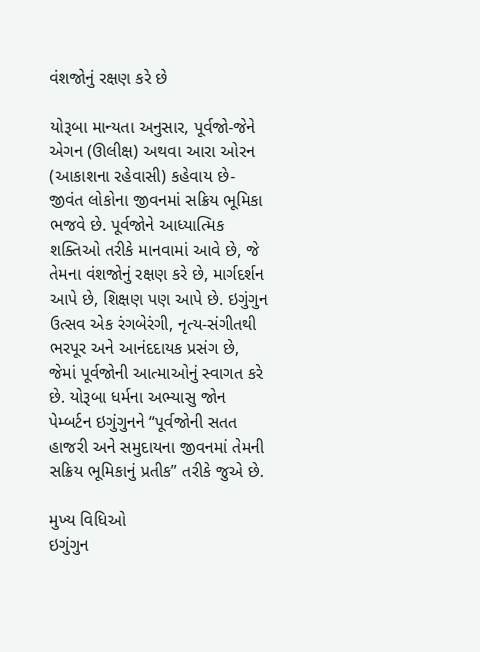વંશજોનું રક્ષણ કરે છે

યોરૂબા માન્યતા અનુસાર, પૂર્વજો-જેને એગન (ઊલીક્ષ) અથવા આરા ઓરન (આકાશના રહેવાસી) કહેવાય છે-જીવંત લોકોના જીવનમાં સક્રિય ભૂમિકા ભજવે છે. પૂર્વજોને આધ્યાત્મિક શક્તિઓ તરીકે માનવામાં આવે છે, જે તેમના વંશજોનું રક્ષણ કરે છે, માર્ગદર્શન આપે છે, શિક્ષણ પણ આપે છે. ઇગુંગુન ઉત્સવ એક રંગબેરંગી, નૃત્ય-સંગીતથી ભરપૂર અને આનંદદાયક પ્રસંગ છે, જેમાં પૂર્વજોની આત્માઓનું સ્વાગત કરે છે. યોરૂબા ધર્મના અભ્યાસુ જોન પેમ્બર્ટન ઇગુંગુનને “પૂર્વજોની સતત હાજરી અને સમુદાયના જીવનમાં તેમની સક્રિય ભૂમિકાનું પ્રતીક” તરીકે જુએ છે.

મુખ્ય વિધિઓ
ઇગુંગુન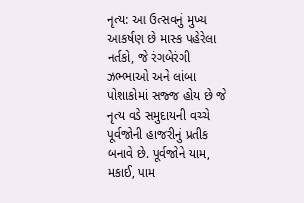નૃત્ય: આ ઉત્સવનું મુખ્ય આકર્ષણ છે માસ્ક પહેરેલા નર્તકો, જે રંગબેરંગી ઝભ્ભાઓ અને લાંબા પોશાકોમાં સજ્જ હોય છે જે નૃત્ય વડે સમુદાયની વચ્ચે પૂર્વજોની હાજરીનું પ્રતીક બનાવે છે. પૂર્વજોને યામ, મકાઈ, પામ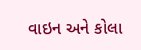વાઇન અને કોલા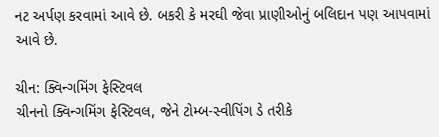નટ અર્પણ કરવામાં આવે છે. બકરી કે મરઘી જેવા પ્રાણીઓનું બલિદાન પણ આપવામાં આવે છે.

ચીન: ક્વિન્ગમિંગ ફેસ્ટિવલ
ચીનનો ક્વિન્ગમિંગ ફેસ્ટિવલ, જેને ટોમ્બ-સ્વીપિંગ ડે તરીકે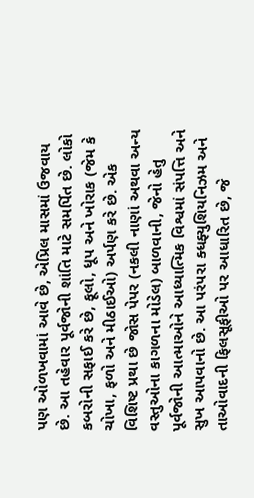પણ ઓળખવામાં આવે છે, એપ્રિલ માસમાં ઉજવાય છે. આ તહેવાર પૂર્વજોની શાંતિ માટે સમર્પિત છે. લોકો કબરોની સફાઈ કરે છે, ફૂલો, ધૂપ અને ખોરાક (જેમ કે ચોખા, ફળો અને મીઠાઈઓ) અર્પણ કરે છે. એક વિશિષ્ટ પ્રથા છે જોસ પેપર (નકલી નાણાં અથવા અન્ય વસ્તુઓના કાગળના મોડેલ) બાળવાની, જેનો હેતુ પૂર્વજોની આત્માઓને આધ્યાત્મિક વિશ્વમાં સંપત્તિ અને સુખ આપવાનો છે. આ પરંપરા ક્ધફ્યુશિયનિઝમ અને તાઓવાદની ફિલસૂફીઓ પર આધારિત છે, જે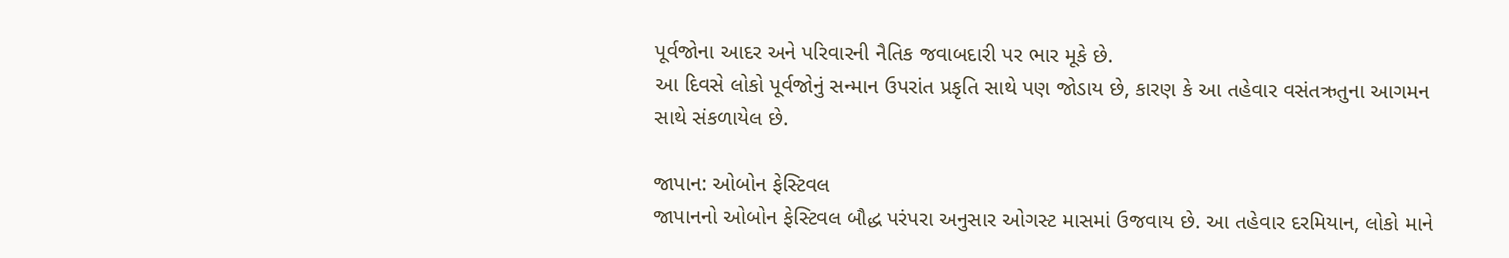પૂર્વજોના આદર અને પરિવારની નૈતિક જવાબદારી પર ભાર મૂકે છે.
આ દિવસે લોકો પૂર્વજોનું સન્માન ઉપરાંત પ્રકૃતિ સાથે પણ જોડાય છે, કારણ કે આ તહેવાર વસંતઋતુના આગમન સાથે સંકળાયેલ છે.

જાપાન: ઓબોન ફેસ્ટિવલ
જાપાનનો ઓબોન ફેસ્ટિવલ બૌદ્ધ પરંપરા અનુસાર ઓગસ્ટ માસમાં ઉજવાય છે. આ તહેવાર દરમિયાન, લોકો માને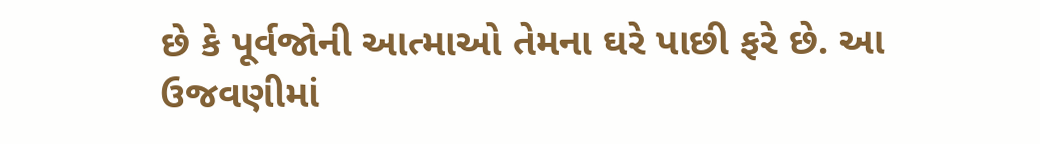છે કે પૂર્વજોની આત્માઓ તેમના ઘરે પાછી ફરે છે. આ ઉજવણીમાં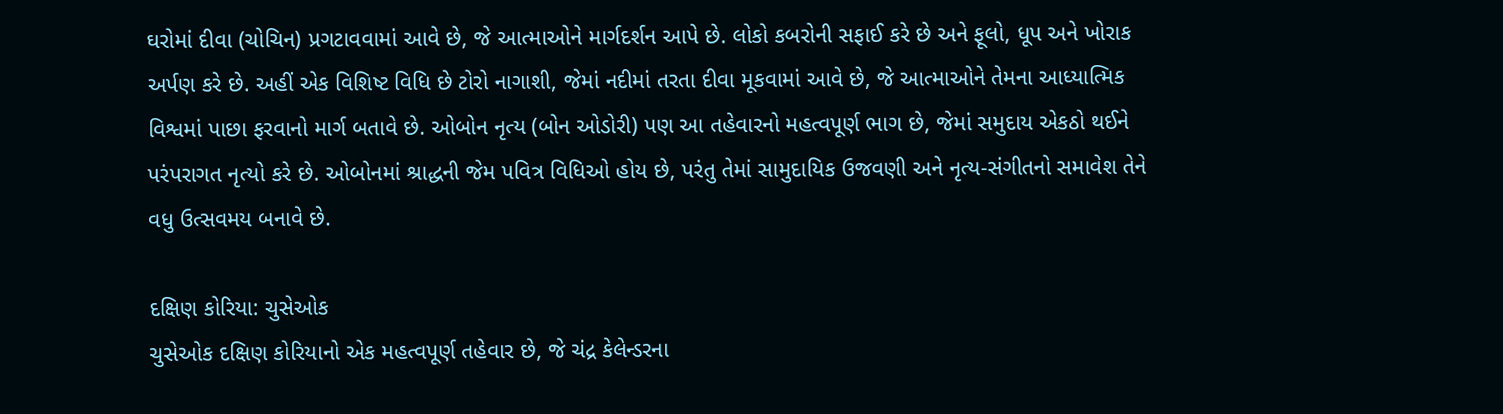ઘરોમાં દીવા (ચોચિન) પ્રગટાવવામાં આવે છે, જે આત્માઓને માર્ગદર્શન આપે છે. લોકો કબરોની સફાઈ કરે છે અને ફૂલો, ધૂપ અને ખોરાક અર્પણ કરે છે. અહીં એક વિશિષ્ટ વિધિ છે ટોરો નાગાશી, જેમાં નદીમાં તરતા દીવા મૂકવામાં આવે છે, જે આત્માઓને તેમના આધ્યાત્મિક વિશ્વમાં પાછા ફરવાનો માર્ગ બતાવે છે. ઓબોન નૃત્ય (બોન ઓડોરી) પણ આ તહેવારનો મહત્વપૂર્ણ ભાગ છે, જેમાં સમુદાય એકઠો થઈને પરંપરાગત નૃત્યો કરે છે. ઓબોનમાં શ્રાદ્ધની જેમ પવિત્ર વિધિઓ હોય છે, પરંતુ તેમાં સામુદાયિક ઉજવણી અને નૃત્ય-સંગીતનો સમાવેશ તેને વધુ ઉત્સવમય બનાવે છે.

દક્ષિણ કોરિયા: ચુસેઓક
ચુસેઓક દક્ષિણ કોરિયાનો એક મહત્વપૂર્ણ તહેવાર છે, જે ચંદ્ર કેલેન્ડરના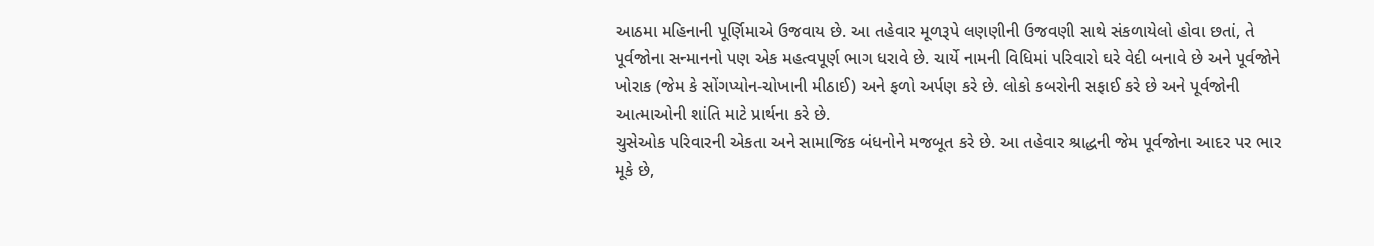આઠમા મહિનાની પૂર્ણિમાએ ઉજવાય છે. આ તહેવાર મૂળરૂપે લણણીની ઉજવણી સાથે સંકળાયેલો હોવા છતાં, તે પૂર્વજોના સન્માનનો પણ એક મહત્વપૂર્ણ ભાગ ધરાવે છે. ચાર્યે નામની વિધિમાં પરિવારો ઘરે વેદી બનાવે છે અને પૂર્વજોને ખોરાક (જેમ કે સોંગપ્યોન-ચોખાની મીઠાઈ) અને ફળો અર્પણ કરે છે. લોકો કબરોની સફાઈ કરે છે અને પૂર્વજોની આત્માઓની શાંતિ માટે પ્રાર્થના કરે છે.
ચુસેઓક પરિવારની એકતા અને સામાજિક બંધનોને મજબૂત કરે છે. આ તહેવાર શ્રાદ્ધની જેમ પૂર્વજોના આદર પર ભાર મૂકે છે,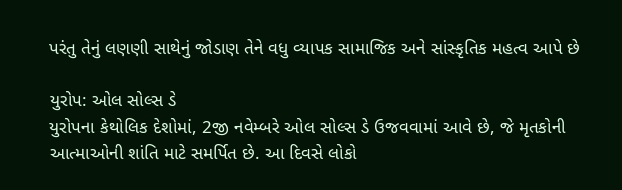પરંતુ તેનું લણણી સાથેનું જોડાણ તેને વધુ વ્યાપક સામાજિક અને સાંસ્કૃતિક મહત્વ આપે છે

યુરોપ: ઓલ સોલ્સ ડે
યુરોપના કેથોલિક દેશોમાં, 2જી નવેમ્બરે ઓલ સોલ્સ ડે ઉજવવામાં આવે છે, જે મૃતકોની આત્માઓની શાંતિ માટે સમર્પિત છે. આ દિવસે લોકો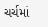ચર્ચમાં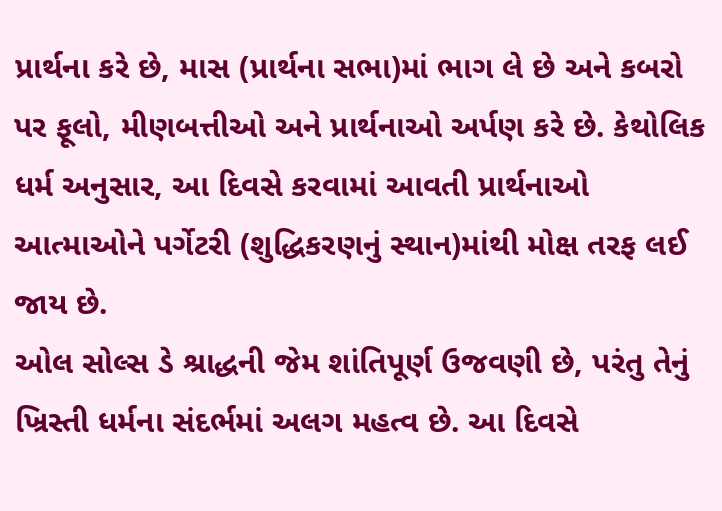પ્રાર્થના કરે છે, માસ (પ્રાર્થના સભા)માં ભાગ લે છે અને કબરો પર ફૂલો, મીણબત્તીઓ અને પ્રાર્થનાઓ અર્પણ કરે છે. કેથોલિક ધર્મ અનુસાર, આ દિવસે કરવામાં આવતી પ્રાર્થનાઓ આત્માઓને પર્ગેટરી (શુદ્ધિકરણનું સ્થાન)માંથી મોક્ષ તરફ લઈ જાય છે.
ઓલ સોલ્સ ડે શ્રાદ્ધની જેમ શાંતિપૂર્ણ ઉજવણી છે, પરંતુ તેનું ખ્રિસ્તી ધર્મના સંદર્ભમાં અલગ મહત્વ છે. આ દિવસે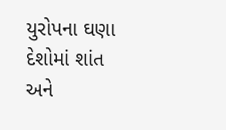યુરોપના ઘણા દેશોમાં શાંત અને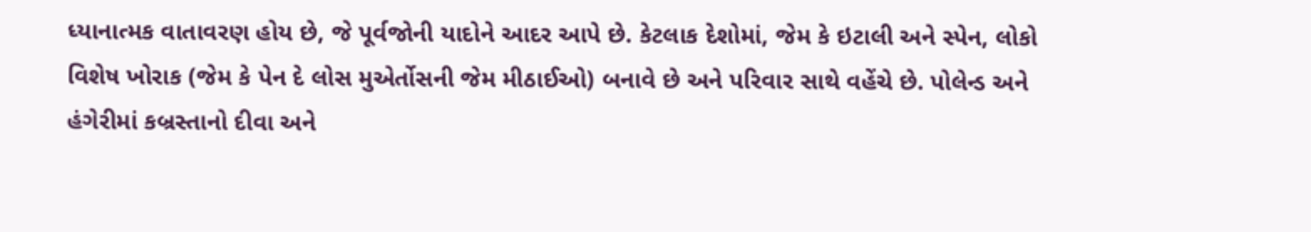ધ્યાનાત્મક વાતાવરણ હોય છે, જે પૂર્વજોની યાદોને આદર આપે છે. કેટલાક દેશોમાં, જેમ કે ઇટાલી અને સ્પેન, લોકો વિશેષ ખોરાક (જેમ કે પેન દે લોસ મુએર્તોસની જેમ મીઠાઈઓ) બનાવે છે અને પરિવાર સાથે વહેંચે છે. પોલેન્ડ અને હંગેરીમાં કબ્રસ્તાનો દીવા અને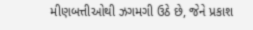મીણબત્તીઓથી ઝગમગી ઉઠે છે, જેને પ્રકાશ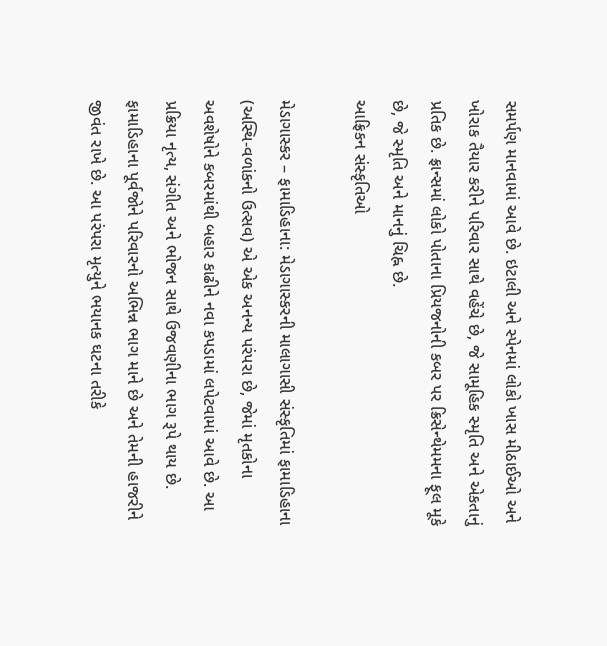સમર્પણ માનવામાં આવે છે. ઇટાલી અને સ્પેનમાં લોકો ખાસ મીઠાઈઓ અને ખોરાક તૈયાર કરીને પરિવાર સાથે વહેંચે છે, જે સામૂહિક સ્મૃતિ અને એકતાનું પ્રતિક છે. ફ્રાન્સમાં લોકો પોતાના પ્રિયજનોની કબર પર ક્રિસેન્થેમમના ફૂલ મૂકે છે, જે સ્મૃતિ અને માનનું ચિહ્ન છે.
આફ્રિકન સંસ્કૃતિઓ

મેડાગાસ્કર – ફામાડિહાના: મેડાગાસ્કરની માલાગાસી સંસ્કૃતિમાં ફામાડિહાના (અસ્થિ-વળાંકનો ઉત્સવ) એ એક અનન્ય પરંપરા છે, જેમાં મૃતકોના અવશેષોને કબરમાંથી બહાર કાઢીને નવા કપડામાં લપેટવામાં આવે છે. આ પ્રક્રિયા નૃત્ય, સંગીત અને ભોજન સાથે ઉજવણીના ભાગ રૂપે થાય છે. ફામાડિહાના પૂર્વજોને પરિવારનો અભિન્ન ભાગ માને છે અને તેમની હાજરીને જીવંત રાખે છે. આ પરંપરા મૃત્યુને ભયાનક ઘટના તરીકે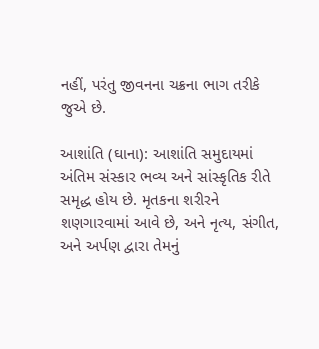નહીં, પરંતુ જીવનના ચક્રના ભાગ તરીકે જુએ છે.

આશાંતિ (ઘાના): આશાંતિ સમુદાયમાં અંતિમ સંસ્કાર ભવ્ય અને સાંસ્કૃતિક રીતે સમૃદ્ધ હોય છે. મૃતકના શરીરને શણગારવામાં આવે છે, અને નૃત્ય, સંગીત, અને અર્પણ દ્વારા તેમનું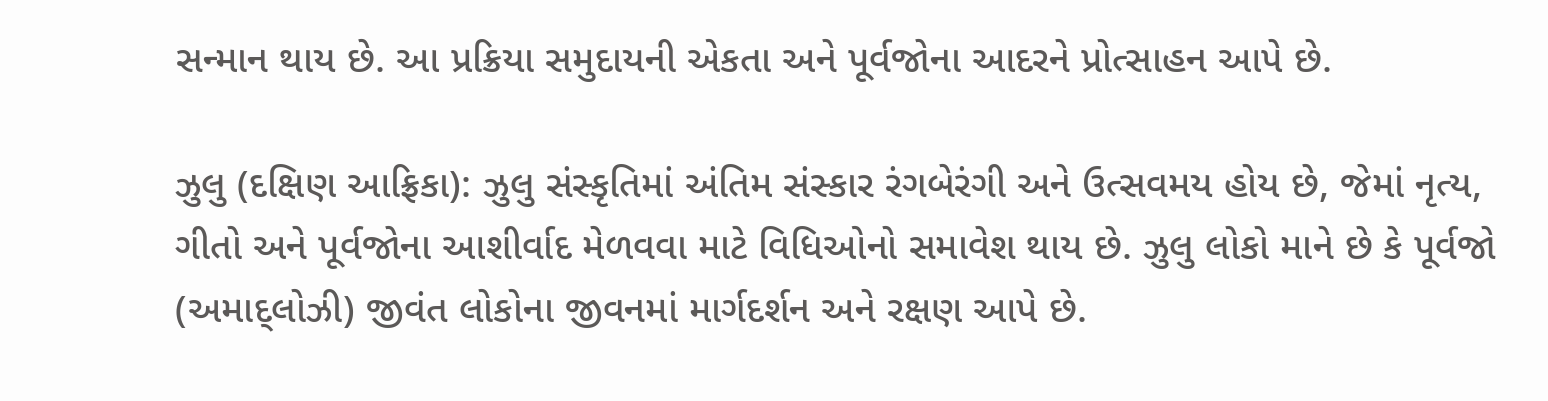સન્માન થાય છે. આ પ્રક્રિયા સમુદાયની એકતા અને પૂર્વજોના આદરને પ્રોત્સાહન આપે છે.

ઝુલુ (દક્ષિણ આફ્રિકા): ઝુલુ સંસ્કૃતિમાં અંતિમ સંસ્કાર રંગબેરંગી અને ઉત્સવમય હોય છે, જેમાં નૃત્ય, ગીતો અને પૂર્વજોના આશીર્વાદ મેળવવા માટે વિધિઓનો સમાવેશ થાય છે. ઝુલુ લોકો માને છે કે પૂર્વજો (અમાદ્લોઝી) જીવંત લોકોના જીવનમાં માર્ગદર્શન અને રક્ષણ આપે છે.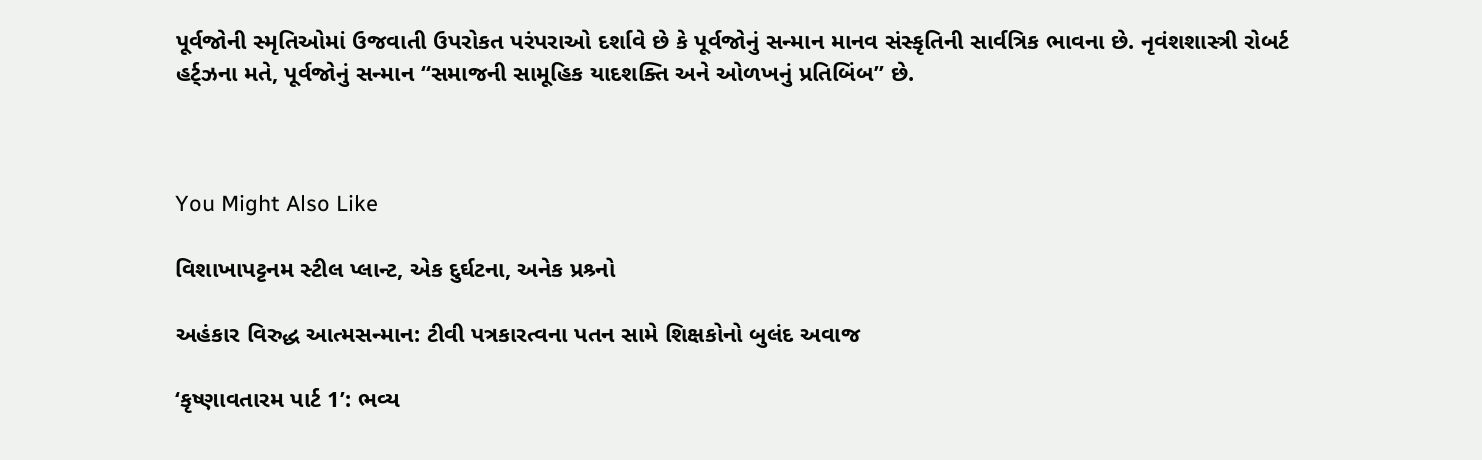પૂર્વજોની સ્મૃતિઓમાં ઉજવાતી ઉપરોકત પરંપરાઓ દર્શાવે છે કે પૂર્વજોનું સન્માન માનવ સંસ્કૃતિની સાર્વત્રિક ભાવના છે. નૃવંશશાસ્ત્રી રોબર્ટ હર્ટ્ઝના મતે, પૂર્વજોનું સન્માન “સમાજની સામૂહિક યાદશક્તિ અને ઓળખનું પ્રતિબિંબ” છે.



You Might Also Like

વિશાખાપટ્ટનમ સ્ટીલ પ્લાન્ટ, એક દુર્ઘટના, અનેક પ્રશ્ર્નો

અહંકાર વિરુદ્ધ આત્મસન્માન: ટીવી પત્રકારત્વના પતન સામે શિક્ષકોનો બુલંદ અવાજ

‘કૃષ્ણાવતારમ પાર્ટ 1’: ભવ્ય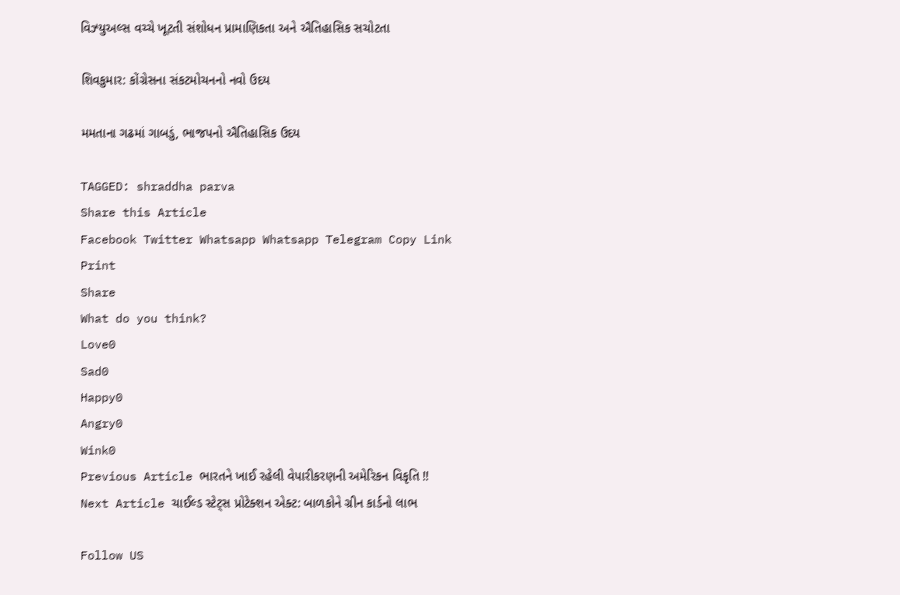વિઝ્યુઅલ્સ વચ્ચે ખૂટતી સંશોધન પ્રામાણિકતા અને ઐતિહાસિક સચોટતા

શિવકુમાર: કોંગ્રેસના સંકટમોચનનો નવો ઉદય

મમતાના ગઢમાં ગાબડું, ભાજપનો ઐતિહાસિક ઉદય

TAGGED: shraddha parva
Share this Article
Facebook Twitter Whatsapp Whatsapp Telegram Copy Link Print
Share
What do you think?
Love0
Sad0
Happy0
Angry0
Wink0
Previous Article ભારતને ખાઈ રહેલી વેપારીકરણની અમેરિકન વિકૃતિ !!
Next Article ચાઈલ્ડ સ્ટેટ્સ પ્રોટેક્શન એક્ટ: બાળકોને ગ્રીન કાર્ડનો લાભ

Follow US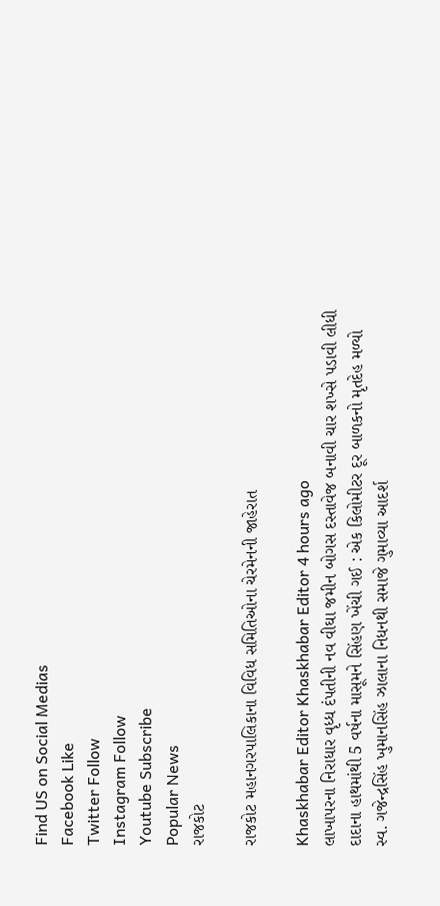Find US on Social Medias
Facebook Like
Twitter Follow
Instagram Follow
Youtube Subscribe
Popular News
રાજકોટ

રાજકોટ મહાનગરપાલિકાના વિવિધ સમિતિઓના ચેરમેનની જાહેરાત

Khaskhabar Editor Khaskhabar Editor 4 hours ago
લાખાપરના નિરાધાર વૃધ્ધ દંપતીની નવ વીઘા જમીન બોગસ દસ્તાવેજ બનાવી ચાર શખ્સે પડાવી લીધી
દાદાના હાથમાંથી 5 વર્ષના માસૂમને સિંહણ ખેંચી ગઈ : એક કિલોમીટર દૂર બાળકનો મૃતદેહ મળ્યો
સ્વ. ગજેન્દ્રસિંહ ખુમાનસિંહ ઝાલાના નિધનથી સમાજે ગુમાવ્યા આદર્શ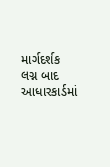માર્ગદર્શક
લગ્ન બાદ આધારકાર્ડમાં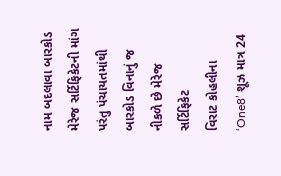નામ બદલાવા બારકોડ મેરેજ સર્ટિફિકેટની માંગ પરંતુ પંચાયતમાંથી બારકોડ વિનાનું જ નીકળે છે મેરેજ સર્ટિફિકેટ
વિરાટ કોહલીના ‘One8’ શૂઝ માત્ર 24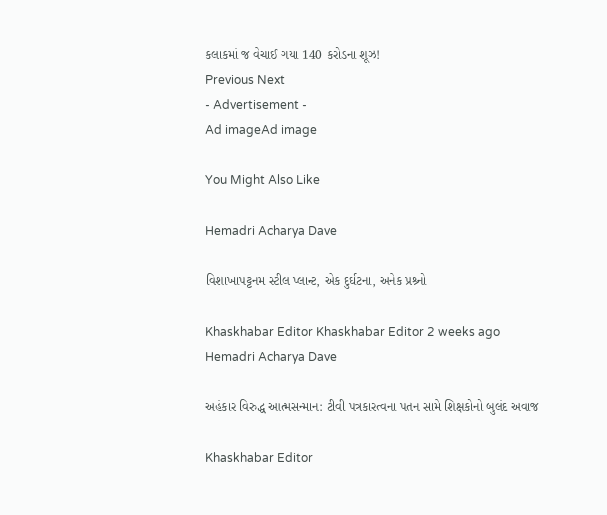કલાકમાં જ વેચાઈ ગયા 140 કરોડના શૂઝ!
Previous Next
- Advertisement -
Ad imageAd image

You Might Also Like

Hemadri Acharya Dave

વિશાખાપટ્ટનમ સ્ટીલ પ્લાન્ટ, એક દુર્ઘટના, અનેક પ્રશ્ર્નો

Khaskhabar Editor Khaskhabar Editor 2 weeks ago
Hemadri Acharya Dave

અહંકાર વિરુદ્ધ આત્મસન્માન: ટીવી પત્રકારત્વના પતન સામે શિક્ષકોનો બુલંદ અવાજ

Khaskhabar Editor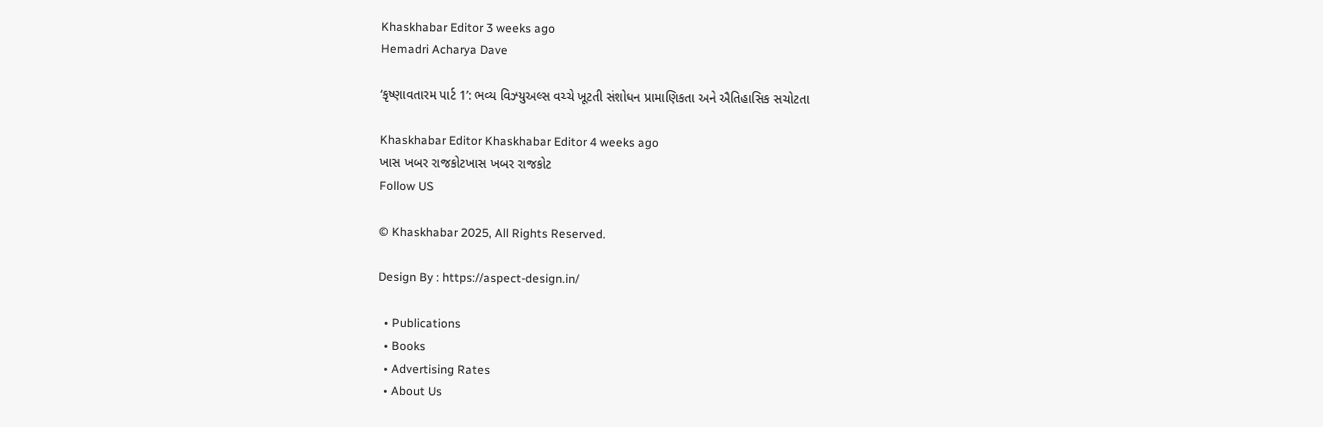Khaskhabar Editor 3 weeks ago
Hemadri Acharya Dave

‘કૃષ્ણાવતારમ પાર્ટ 1’: ભવ્ય વિઝ્યુઅલ્સ વચ્ચે ખૂટતી સંશોધન પ્રામાણિકતા અને ઐતિહાસિક સચોટતા

Khaskhabar Editor Khaskhabar Editor 4 weeks ago
ખાસ ખબર રાજકોટખાસ ખબર રાજકોટ
Follow US

© Khaskhabar 2025, All Rights Reserved.

Design By : https://aspect-design.in/

  • Publications
  • Books
  • Advertising Rates
  • About Us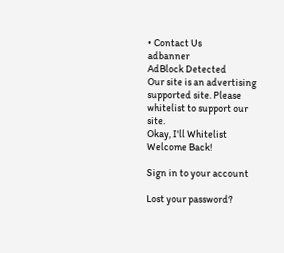• Contact Us
adbanner
AdBlock Detected
Our site is an advertising supported site. Please whitelist to support our site.
Okay, I'll Whitelist
Welcome Back!

Sign in to your account

Lost your password?